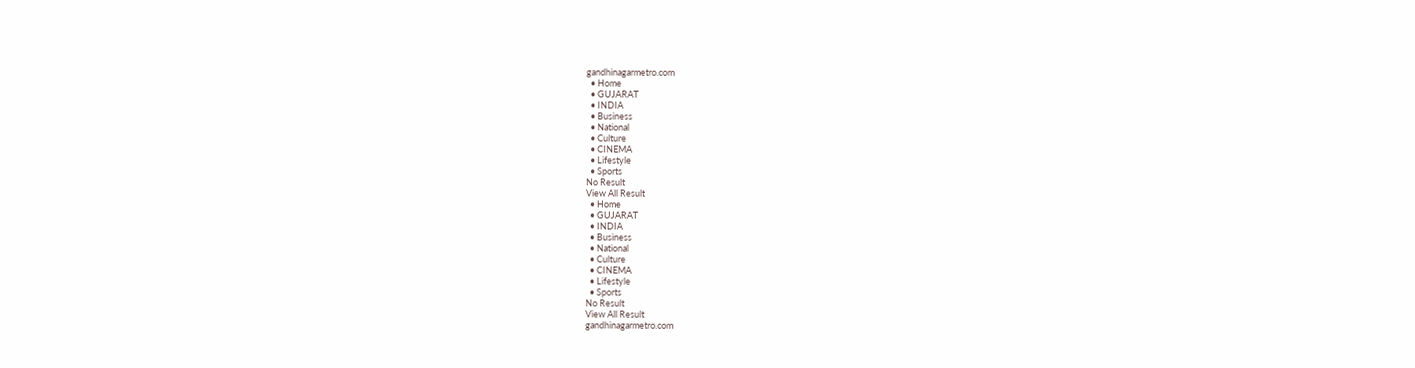gandhinagarmetro.com
  • Home
  • GUJARAT
  • INDIA
  • Business
  • National
  • Culture
  • CINEMA
  • Lifestyle
  • Sports
No Result
View All Result
  • Home
  • GUJARAT
  • INDIA
  • Business
  • National
  • Culture
  • CINEMA
  • Lifestyle
  • Sports
No Result
View All Result
gandhinagarmetro.com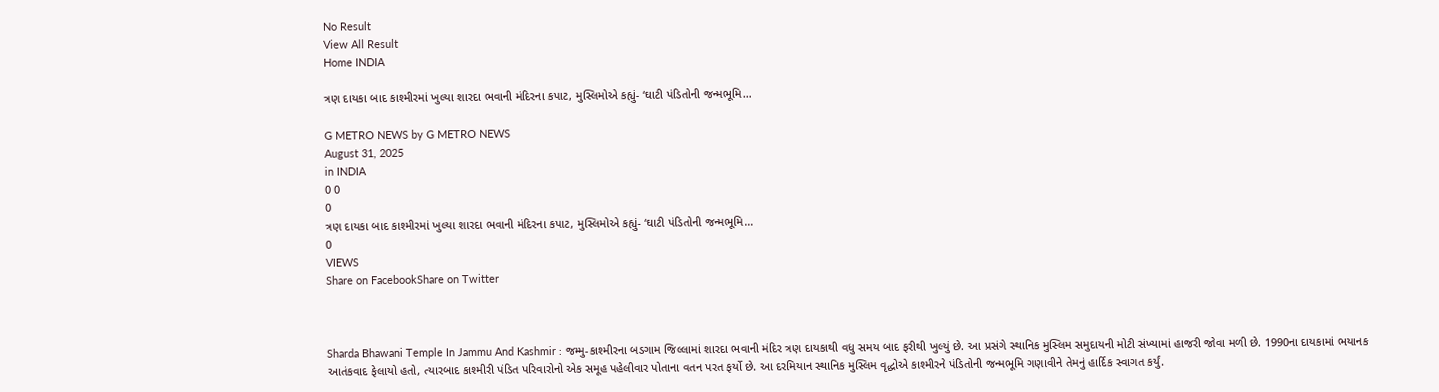No Result
View All Result
Home INDIA

ત્રણ દાયકા બાદ કાશ્મીરમાં ખુલ્યા શારદા ભવાની મંદિરના કપાટ, મુસ્લિમોએ કહ્યું- ‘ઘાટી પંડિતોની જન્મભૂમિ…

G METRO NEWS by G METRO NEWS
August 31, 2025
in INDIA
0 0
0
ત્રણ દાયકા બાદ કાશ્મીરમાં ખુલ્યા શારદા ભવાની મંદિરના કપાટ, મુસ્લિમોએ કહ્યું- ‘ઘાટી પંડિતોની જન્મભૂમિ…
0
VIEWS
Share on FacebookShare on Twitter



Sharda Bhawani Temple In Jammu And Kashmir : જમ્મુ-કાશ્મીરના બડગામ જિલ્લામાં શારદા ભવાની મંદિર ત્રણ દાયકાથી વધુ સમય બાદ ફરીથી ખુલ્યું છે. આ પ્રસંગે સ્થાનિક મુસ્લિમ સમુદાયની મોટી સંખ્યામાં હાજરી જોવા મળી છે. 1990ના દાયકામાં ભયાનક આતંકવાદ ફેલાયો હતો, ત્યારબાદ કાશ્મીરી પંડિત પરિવારોનો એક સમૂહ પહેલીવાર પોતાના વતન પરત ફર્યો છે. આ દરમિયાન સ્થાનિક મુસ્લિમ વૃદ્ધોએ કાશ્મીરને પંડિતોની જન્મભૂમિ ગણાવીને તેમનું હાર્દિક સ્વાગત કર્યું.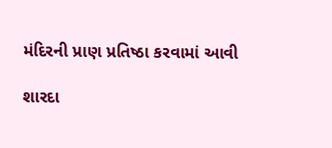મંદિરની પ્રાણ પ્રતિષ્ઠા કરવામાં આવી

શારદા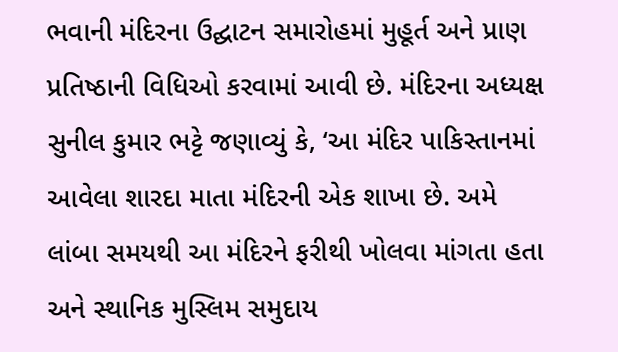ભવાની મંદિરના ઉદ્ઘાટન સમારોહમાં મુહૂર્ત અને પ્રાણ પ્રતિષ્ઠાની વિધિઓ કરવામાં આવી છે. મંદિરના અધ્યક્ષ સુનીલ કુમાર ભટ્ટે જણાવ્યું કે, ‘આ મંદિર પાકિસ્તાનમાં આવેલા શારદા માતા મંદિરની એક શાખા છે. અમે લાંબા સમયથી આ મંદિરને ફરીથી ખોલવા માંગતા હતા અને સ્થાનિક મુસ્લિમ સમુદાય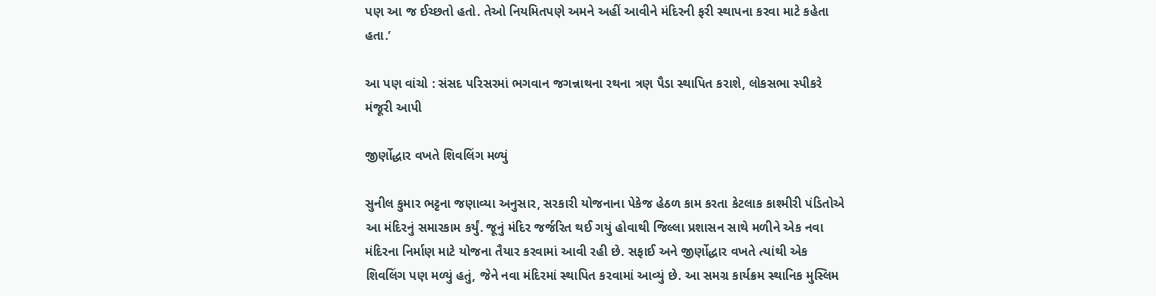પણ આ જ ઈચ્છતો હતો. તેઓ નિયમિતપણે અમને અહીં આવીને મંદિરની ફરી સ્થાપના કરવા માટે કહેતા હતા.’

આ પણ વાંચો : સંસદ પરિસરમાં ભગવાન જગન્નાથના રથના ત્રણ પૈડા સ્થાપિત કરાશે, લોકસભા સ્પીકરે મંજૂરી આપી

જીર્ણોદ્ધાર વખતે શિવલિંગ મળ્યું

સુનીલ કુમાર ભટ્ટના જણાવ્યા અનુસાર, સરકારી યોજનાના પેકેજ હેઠળ કામ કરતા કેટલાક કાશ્મીરી પંડિતોએ આ મંદિરનું સમારકામ કર્યું. જૂનું મંદિર જર્જરિત થઈ ગયું હોવાથી જિલ્લા પ્રશાસન સાથે મળીને એક નવા મંદિરના નિર્માણ માટે યોજના તૈયાર કરવામાં આવી રહી છે. સફાઈ અને જીર્ણોદ્ધાર વખતે ત્યાંથી એક શિવલિંગ પણ મળ્યું હતું, જેને નવા મંદિરમાં સ્થાપિત કરવામાં આવ્યું છે. આ સમગ્ર કાર્યક્રમ સ્થાનિક મુસ્લિમ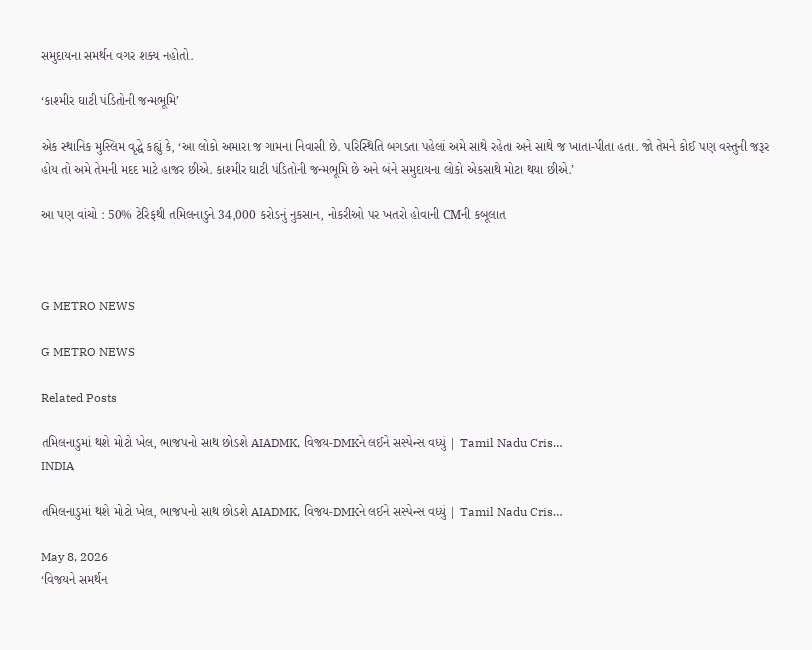સમુદાયના સમર્થન વગર શક્ય નહોતો.

‘કાશ્મીર ઘાટી પંડિતોની જન્મભૂમિ’

એક સ્થાનિક મુસ્લિમ વૃદ્ધે કહ્યું કે, ‘આ લોકો અમારા જ ગામના નિવાસી છે. પરિસ્થિતિ બગડતા પહેલાં અમે સાથે રહેતા અને સાથે જ ખાતા-પીતા હતા. જો તેમને કોઈ પણ વસ્તુની જરૂર હોય તો અમે તેમની મદદ માટે હાજર છીએ. કાશ્મીર ઘાટી પંડિતોની જન્મભૂમિ છે અને બંને સમુદાયના લોકો એકસાથે મોટા થયા છીએ.’

આ પણ વાંચો : 50% ટેરિફથી તમિલનાડુને 34,000 કરોડનું નુકસાન, નોકરીઓ પર ખતરો હોવાની CMની કબૂલાત



G METRO NEWS

G METRO NEWS

Related Posts

તમિલનાડુમાં થશે મોટો ખેલ, ભાજપનો સાથ છોડશે AIADMK, વિજય-DMKને લઈને સસ્પેન્સ વધ્યું | Tamil Nadu Cris…
INDIA

તમિલનાડુમાં થશે મોટો ખેલ, ભાજપનો સાથ છોડશે AIADMK, વિજય-DMKને લઈને સસ્પેન્સ વધ્યું | Tamil Nadu Cris…

May 8, 2026
‘વિજયને સમર્થન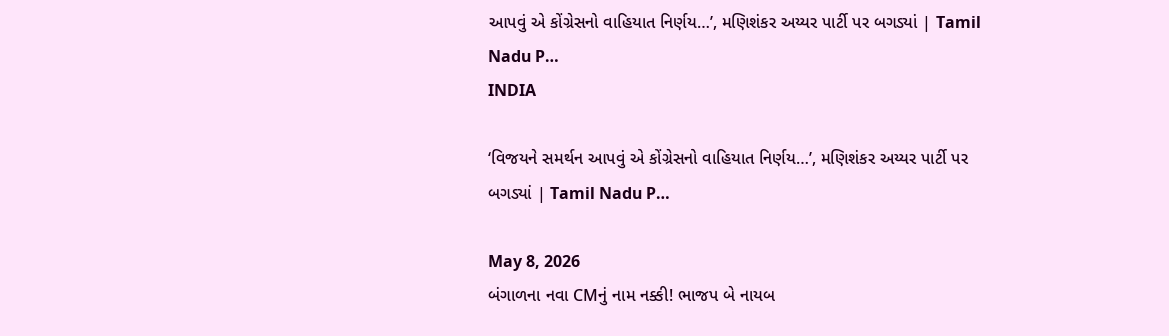આપવું એ કોંગ્રેસનો વાહિયાત નિર્ણય…’, મણિશંકર અય્યર પાર્ટી પર બગડ્યાં | Tamil Nadu P…
INDIA

‘વિજયને સમર્થન આપવું એ કોંગ્રેસનો વાહિયાત નિર્ણય…’, મણિશંકર અય્યર પાર્ટી પર બગડ્યાં | Tamil Nadu P…

May 8, 2026
બંગાળના નવા CMનું નામ નક્કી! ભાજપ બે નાયબ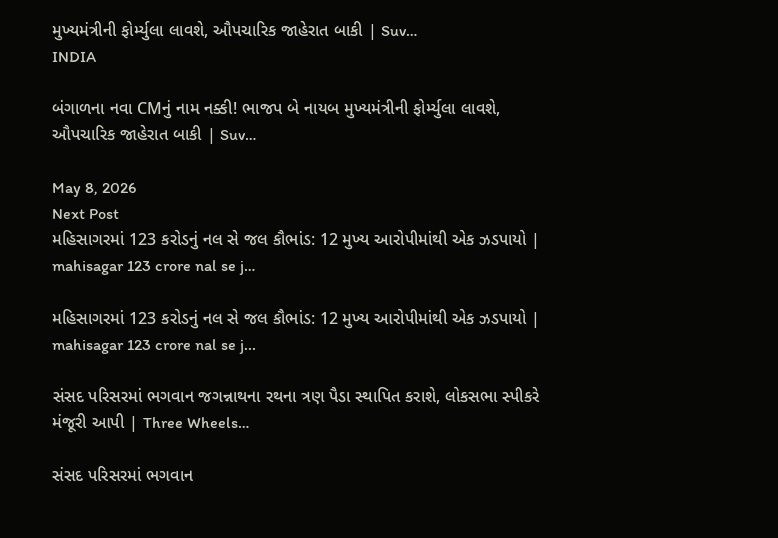મુખ્યમંત્રીની ફોર્મ્યુલા લાવશે, ઔપચારિક જાહેરાત બાકી | Suv…
INDIA

બંગાળના નવા CMનું નામ નક્કી! ભાજપ બે નાયબ મુખ્યમંત્રીની ફોર્મ્યુલા લાવશે, ઔપચારિક જાહેરાત બાકી | Suv…

May 8, 2026
Next Post
મહિસાગરમાં 123 કરોડનું નલ સે જલ કૌભાંડ: 12 મુખ્ય આરોપીમાંથી એક ઝડપાયો | mahisagar 123 crore nal se j…

મહિસાગરમાં 123 કરોડનું નલ સે જલ કૌભાંડ: 12 મુખ્ય આરોપીમાંથી એક ઝડપાયો | mahisagar 123 crore nal se j...

સંસદ પરિસરમાં ભગવાન જગન્નાથના રથના ત્રણ પૈડા સ્થાપિત કરાશે, લોકસભા સ્પીકરે મંજૂરી આપી | Three Wheels…

સંસદ પરિસરમાં ભગવાન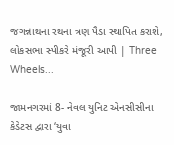જગન્નાથના રથના ત્રણ પૈડા સ્થાપિત કરાશે, લોકસભા સ્પીકરે મંજૂરી આપી | Three Wheels...

જામનગરમાં 8- નેવલ યુનિટ એનસીસીના કેડેટસ દ્વારા ‘યુવા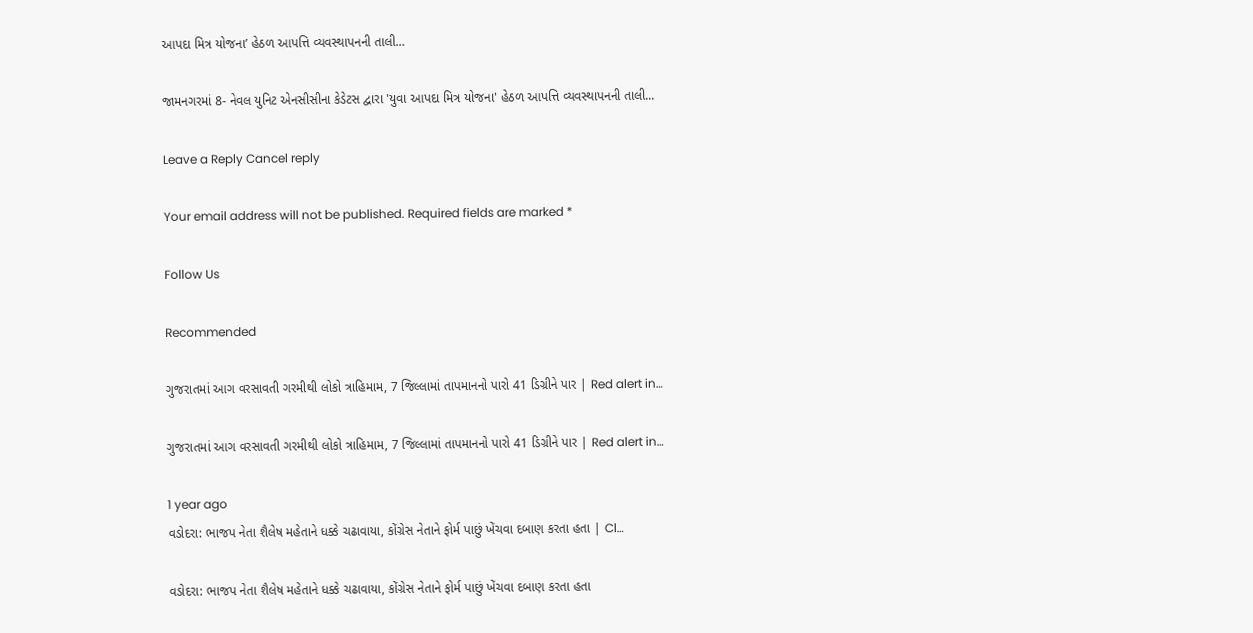આપદા મિત્ર યોજના’ હેઠળ આપત્તિ વ્યવસ્થાપનની તાલી…

જામનગરમાં 8- નેવલ યુનિટ એનસીસીના કેડેટસ દ્વારા 'યુવા આપદા મિત્ર યોજના' હેઠળ આપત્તિ વ્યવસ્થાપનની તાલી...

Leave a Reply Cancel reply

Your email address will not be published. Required fields are marked *

Follow Us

Recommended

ગુજરાતમાં આગ વરસાવતી ગરમીથી લોકો ત્રાહિમામ, 7 જિલ્લામાં તાપમાનનો પારો 41 ડિગ્રીને પાર | Red alert in…

ગુજરાતમાં આગ વરસાવતી ગરમીથી લોકો ત્રાહિમામ, 7 જિલ્લામાં તાપમાનનો પારો 41 ડિગ્રીને પાર | Red alert in…

1 year ago
વડોદરા: ભાજપ નેતા શૈલેષ મહેતાને ધક્કે ચઢાવાયા, કોંગ્રેસ નેતાને ફોર્મ પાછું ખેંચવા દબાણ કરતા હતા | Cl…

વડોદરા: ભાજપ નેતા શૈલેષ મહેતાને ધક્કે ચઢાવાયા, કોંગ્રેસ નેતાને ફોર્મ પાછું ખેંચવા દબાણ કરતા હતા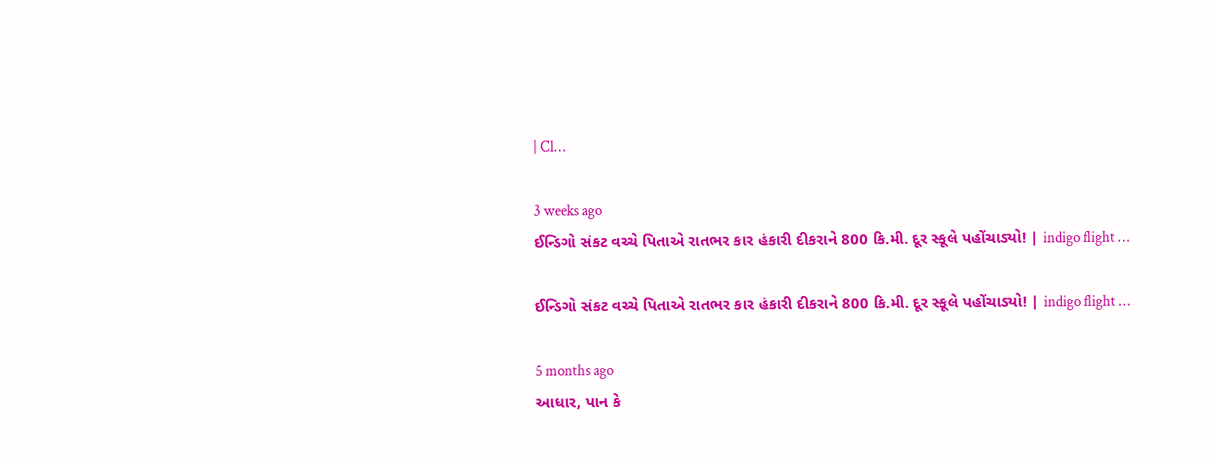| Cl…

3 weeks ago
ઈન્ડિગો સંકટ વચ્ચે પિતાએ રાતભર કાર હંકારી દીકરાને 800 કિ.મી. દૂર સ્કૂલે પહોંચાડ્યો! | indigo flight …

ઈન્ડિગો સંકટ વચ્ચે પિતાએ રાતભર કાર હંકારી દીકરાને 800 કિ.મી. દૂર સ્કૂલે પહોંચાડ્યો! | indigo flight …

5 months ago
આધાર, પાન કે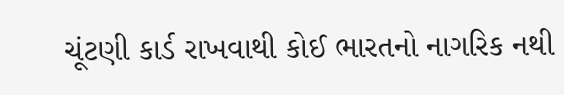ચૂંટણી કાર્ડ રાખવાથી કોઈ ભારતનો નાગરિક નથી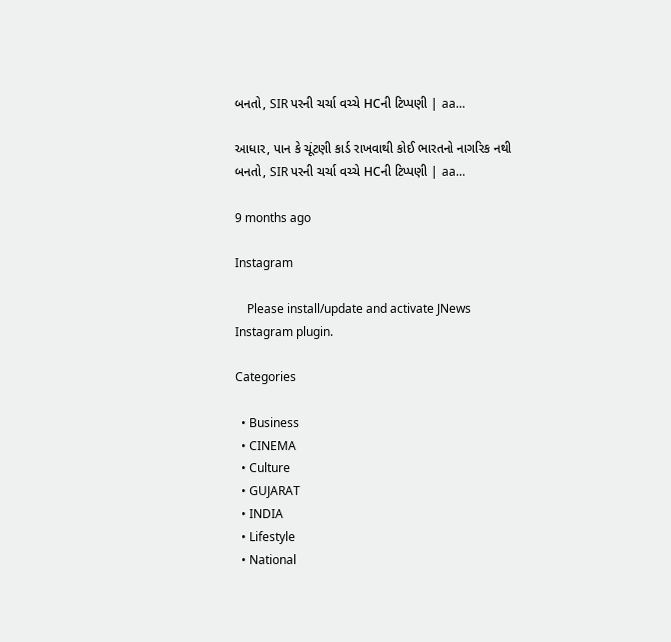બનતો, SIR પરની ચર્ચા વચ્ચે HCની ટિપ્પણી | aa…

આધાર, પાન કે ચૂંટણી કાર્ડ રાખવાથી કોઈ ભારતનો નાગરિક નથી બનતો, SIR પરની ચર્ચા વચ્ચે HCની ટિપ્પણી | aa…

9 months ago

Instagram

    Please install/update and activate JNews Instagram plugin.

Categories

  • Business
  • CINEMA
  • Culture
  • GUJARAT
  • INDIA
  • Lifestyle
  • National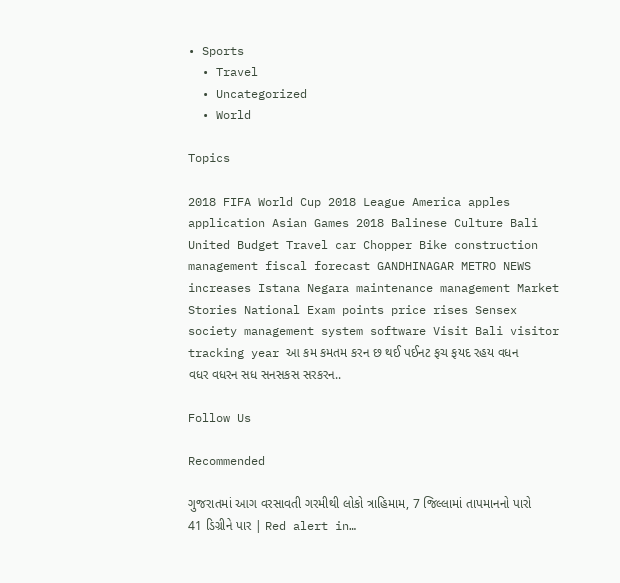• Sports
  • Travel
  • Uncategorized
  • World

Topics

2018 FIFA World Cup 2018 League America apples application Asian Games 2018 Balinese Culture Bali United Budget Travel car Chopper Bike construction management fiscal forecast GANDHINAGAR METRO NEWS increases Istana Negara maintenance management Market Stories National Exam points price rises Sensex society management system software Visit Bali visitor tracking year આ કમ કમતમ કરન છ થઈ પઈનટ ફચ ફયદ રહય વધન વધર વધરન સધ સનસકસ સરકરન..

Follow Us

Recommended

ગુજરાતમાં આગ વરસાવતી ગરમીથી લોકો ત્રાહિમામ, 7 જિલ્લામાં તાપમાનનો પારો 41 ડિગ્રીને પાર | Red alert in…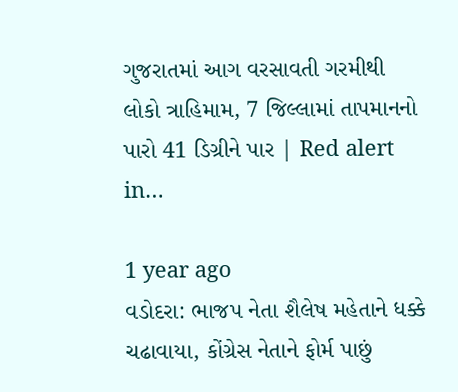ગુજરાતમાં આગ વરસાવતી ગરમીથી લોકો ત્રાહિમામ, 7 જિલ્લામાં તાપમાનનો પારો 41 ડિગ્રીને પાર | Red alert in…

1 year ago
વડોદરા: ભાજપ નેતા શૈલેષ મહેતાને ધક્કે ચઢાવાયા, કોંગ્રેસ નેતાને ફોર્મ પાછું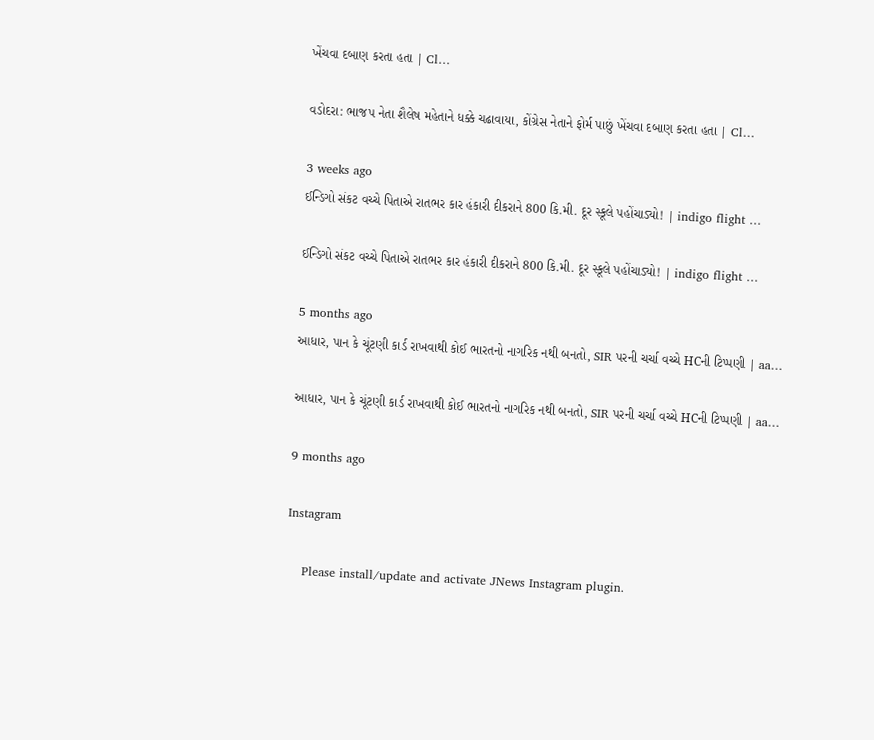ખેંચવા દબાણ કરતા હતા | Cl…

વડોદરા: ભાજપ નેતા શૈલેષ મહેતાને ધક્કે ચઢાવાયા, કોંગ્રેસ નેતાને ફોર્મ પાછું ખેંચવા દબાણ કરતા હતા | Cl…

3 weeks ago
ઈન્ડિગો સંકટ વચ્ચે પિતાએ રાતભર કાર હંકારી દીકરાને 800 કિ.મી. દૂર સ્કૂલે પહોંચાડ્યો! | indigo flight …

ઈન્ડિગો સંકટ વચ્ચે પિતાએ રાતભર કાર હંકારી દીકરાને 800 કિ.મી. દૂર સ્કૂલે પહોંચાડ્યો! | indigo flight …

5 months ago
આધાર, પાન કે ચૂંટણી કાર્ડ રાખવાથી કોઈ ભારતનો નાગરિક નથી બનતો, SIR પરની ચર્ચા વચ્ચે HCની ટિપ્પણી | aa…

આધાર, પાન કે ચૂંટણી કાર્ડ રાખવાથી કોઈ ભારતનો નાગરિક નથી બનતો, SIR પરની ચર્ચા વચ્ચે HCની ટિપ્પણી | aa…

9 months ago

Instagram

    Please install/update and activate JNews Instagram plugin.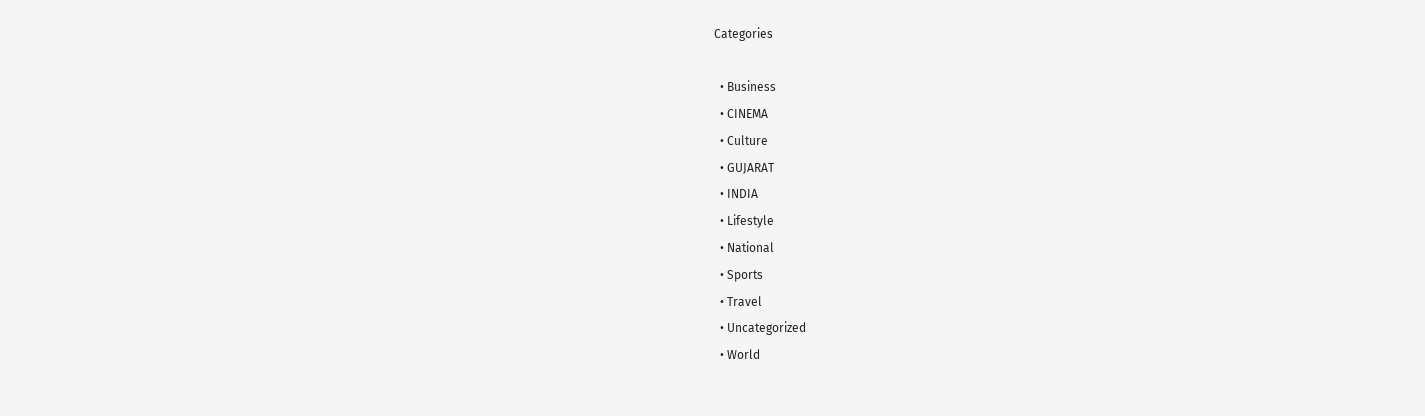Categories

  • Business
  • CINEMA
  • Culture
  • GUJARAT
  • INDIA
  • Lifestyle
  • National
  • Sports
  • Travel
  • Uncategorized
  • World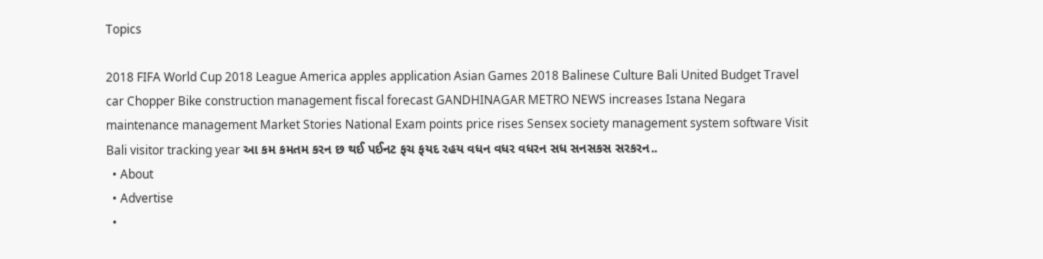Topics

2018 FIFA World Cup 2018 League America apples application Asian Games 2018 Balinese Culture Bali United Budget Travel car Chopper Bike construction management fiscal forecast GANDHINAGAR METRO NEWS increases Istana Negara maintenance management Market Stories National Exam points price rises Sensex society management system software Visit Bali visitor tracking year આ કમ કમતમ કરન છ થઈ પઈનટ ફચ ફયદ રહય વધન વધર વધરન સધ સનસકસ સરકરન..
  • About
  • Advertise
  •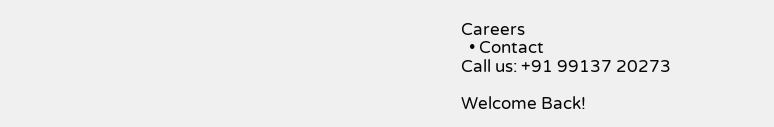Careers
  • Contact
Call us: +91 99137 20273

Welcome Back!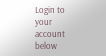Login to your account below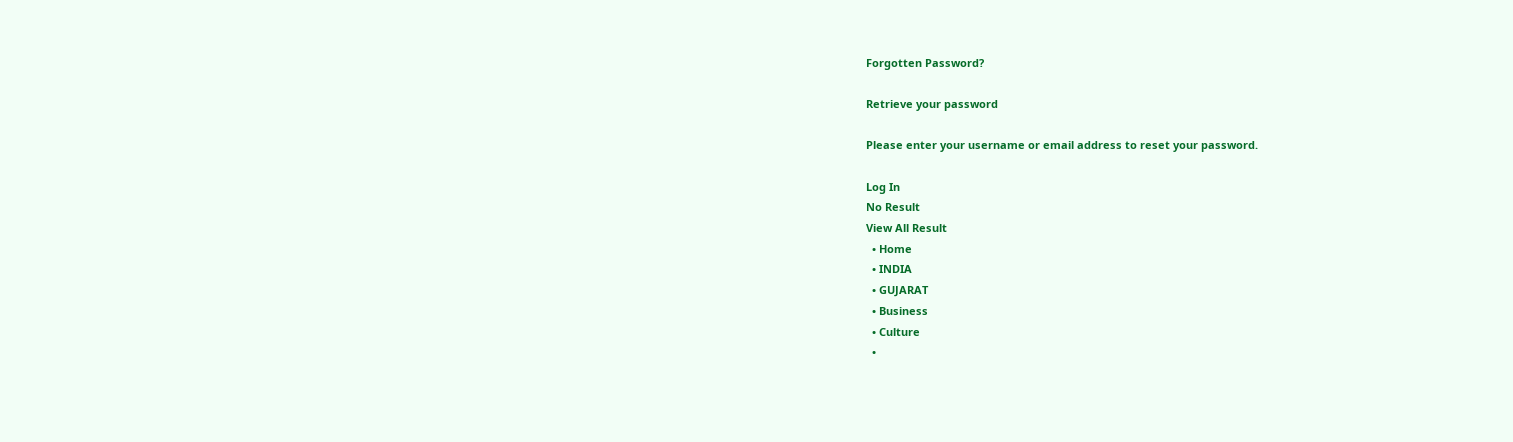Forgotten Password?

Retrieve your password

Please enter your username or email address to reset your password.

Log In
No Result
View All Result
  • Home
  • INDIA
  • GUJARAT
  • Business
  • Culture
  •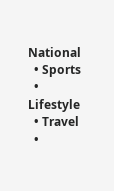National
  • Sports
  • Lifestyle
  • Travel
  •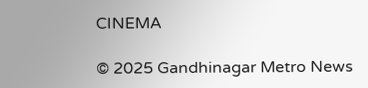CINEMA

© 2025 Gandhinagar Metro News